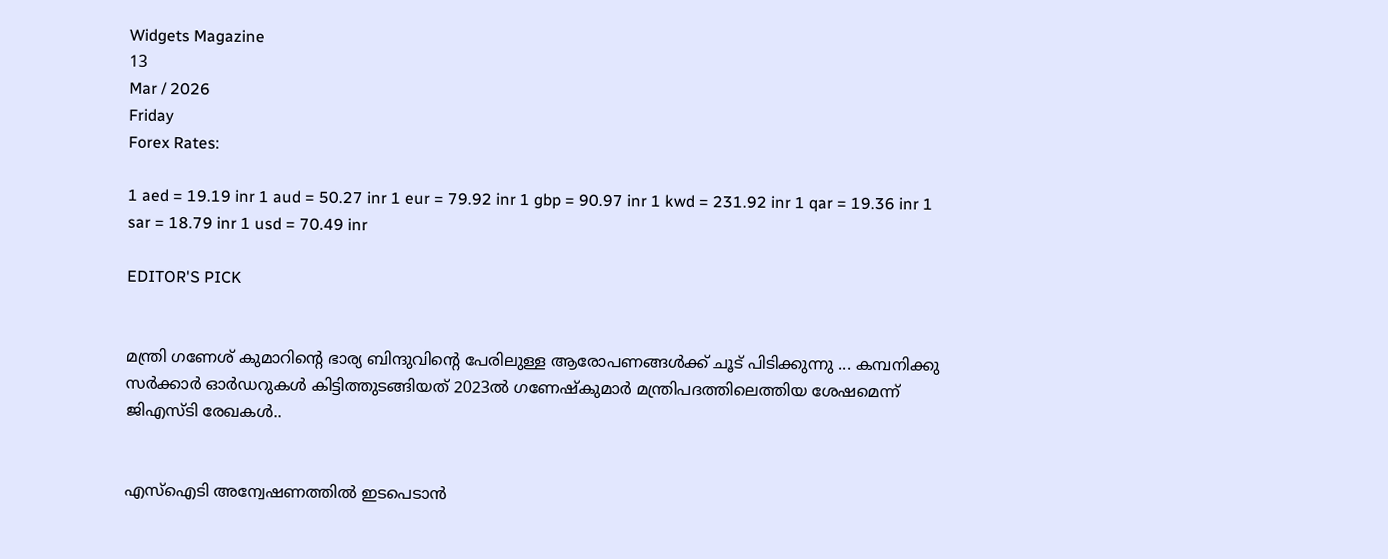Widgets Magazine
13
Mar / 2026
Friday
Forex Rates:

1 aed = 19.19 inr 1 aud = 50.27 inr 1 eur = 79.92 inr 1 gbp = 90.97 inr 1 kwd = 231.92 inr 1 qar = 19.36 inr 1 sar = 18.79 inr 1 usd = 70.49 inr

EDITOR'S PICK


മന്ത്രി ഗണേശ് കുമാറിന്റെ ഭാര്യ ബിന്ദുവിന്റെ പേരിലുള്ള ആരോപണങ്ങൾക്ക് ചൂട് പിടിക്കുന്നു ... കമ്പനിക്കു സർക്കാർ ഓർഡറുകൾ കിട്ടിത്തുടങ്ങിയത് 2023ൽ ഗണേഷ്കുമാർ മന്ത്രിപദത്തിലെത്തിയ ശേഷമെന്ന് ജിഎസ്ടി രേഖകൾ..


എസ്‌ഐടി അന്വേഷണത്തിൽ ഇടപെടാൻ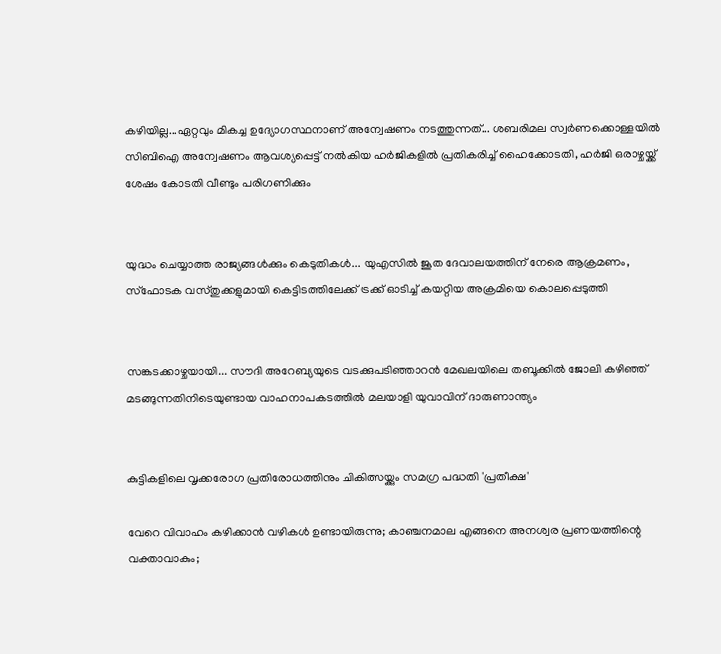കഴിയില്ല...ഏറ്റവും മികച്ച ഉദ്യോഗസ്ഥനാണ് അന്വേഷണം നടത്തുന്നത്... ശബരിമല സ്വർണക്കൊള്ളയിൽ സിബിഐ അന്വേഷണം ആവശ്യപ്പെട്ട് നൽകിയ ഹർജികളിൽ പ്രതികരിച്ച് ഹൈക്കോടതി, ഹർജി ഒരാഴ്ചയ്ക്ക് ശേഷം കോടതി വീണ്ടും പരിഗണിക്കും


യുദ്ധം ചെയ്യാത്ത രാജ്യങ്ങള്‍ക്കും കെടുതികള്‍... യുഎസിൽ ജൂത ദേവാലയത്തിന് നേരെ ആക്രമണം, സ്ഫോടക വസ്തുക്കളുമായി കെട്ടിടത്തിലേക്ക് ട്രക്ക് ഓടിച്ച് കയറ്റിയ അക്രമിയെ കൊലപ്പെടുത്തി


സങ്കടക്കാഴ്ചയായി... സൗദി അറേബ്യയുടെ വടക്കുപടിഞ്ഞാറൻ മേഖലയിലെ തബൂക്കിൽ ജോലി കഴിഞ്ഞ് മടങ്ങുന്നതിനിടെയുണ്ടായ വാഹനാപകടത്തിൽ മലയാളി യുവാവിന് ദാരുണാന്ത്യം


കുട്ടികളിലെ വൃക്കരോഗ പ്രതിരോധത്തിനും ചികിത്സയ്ക്കും സമഗ്ര പദ്ധതി 'പ്രതീക്ഷ'

വേറെ വിവാഹം കഴിക്കാന്‍ വഴികള്‍ ഉണ്ടായിരുന്നു; കാഞ്ചനമാല എങ്ങനെ അനശ്വര പ്രണയത്തിന്റെ വക്താവാകും;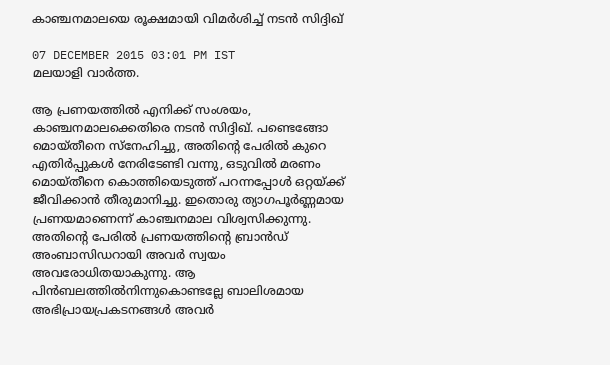കാഞ്ചനമാലയെ രൂക്ഷമായി വിമര്‍ശിച്ച് നടന്‍ സിദ്ദിഖ്

07 DECEMBER 2015 03:01 PM IST
മലയാളി വാര്‍ത്ത.

ആ പ്രണയത്തില്‍ എനിക്ക് സംശയം, കാഞ്ചനമാലക്കെതിരെ നടന്‍ സിദ്ദിഖ്. പണ്ടെങ്ങോ മൊയ്തീനെ സ്‌നേഹിച്ചു, അതിന്റെ പേരില്‍ കുറെ എതിര്‍പ്പുകള്‍ നേരിടേണ്ടി വന്നു, ഒടുവില്‍ മരണം മൊയ്തീനെ കൊത്തിയെടുത്ത് പറന്നപ്പോള്‍ ഒറ്റയ്ക്ക് ജീവിക്കാന്‍ തീരുമാനിച്ചു. ഇതൊരു ത്യാഗപൂര്‍ണ്ണമായ പ്രണയമാണെന്ന് കാഞ്ചനമാല വിശ്വസിക്കുന്നു. അതിന്റെ പേരില്‍ പ്രണയത്തിന്റെ ബ്രാന്‍ഡ് അംബാസിഡറായി അവര്‍ സ്വയം അവരോധിതയാകുന്നു. ആ പിന്‍ബലത്തില്‍നിന്നുകൊണ്ടല്ലേ ബാലിശമായ അഭിപ്രായപ്രകടനങ്ങള്‍ അവര്‍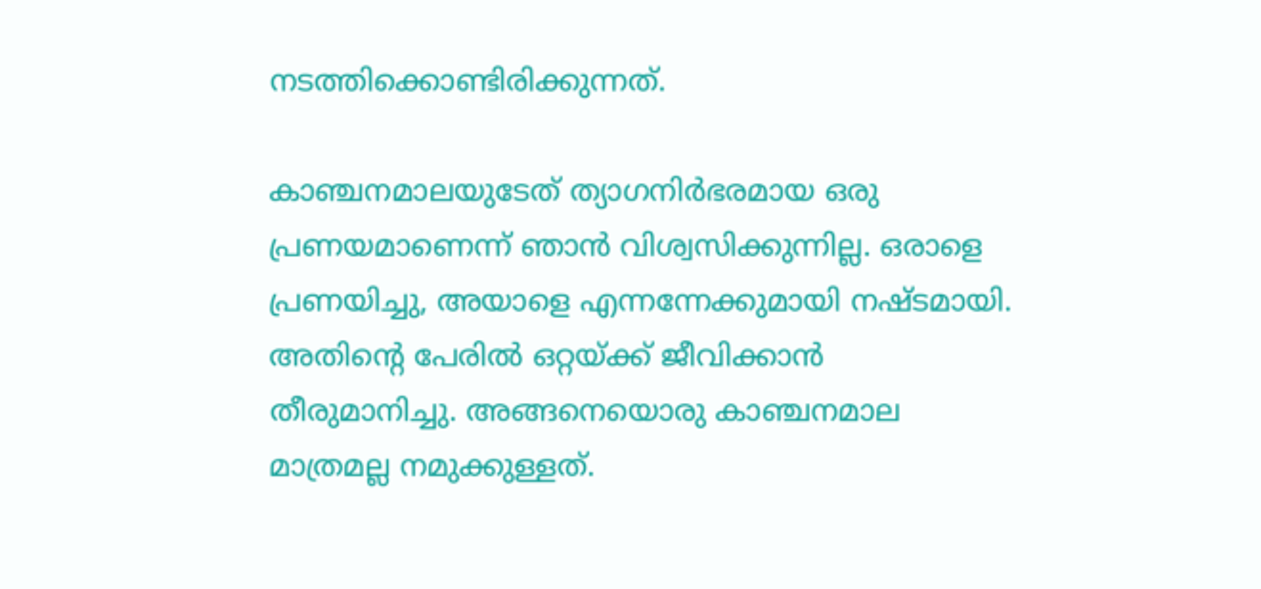നടത്തിക്കൊണ്ടിരിക്കുന്നത്.

കാഞ്ചനമാലയുടേത് ത്യാഗനിര്‍ഭരമായ ഒരു പ്രണയമാണെന്ന് ഞാന്‍ വിശ്വസിക്കുന്നില്ല. ഒരാളെ പ്രണയിച്ചു, അയാളെ എന്നന്നേക്കുമായി നഷ്ടമായി. അതിന്റെ പേരില്‍ ഒറ്റയ്ക്ക് ജീവിക്കാന്‍ തീരുമാനിച്ചു. അങ്ങനെയൊരു കാഞ്ചനമാല മാത്രമല്ല നമുക്കുള്ളത്.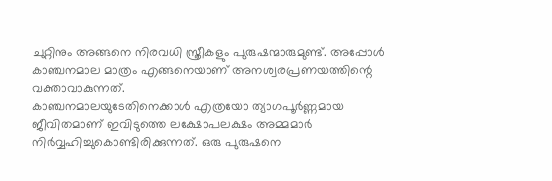ചുറ്റിനും അങ്ങനെ നിരവധി സ്ത്രീകളും പുരുഷന്മാരുമുണ്ട്. അപ്പോള്‍ കാഞ്ചനമാല മാത്രം എങ്ങനെയാണ് അനശ്വരപ്രണയത്തിന്റെ വക്താവാകുന്നത്.
കാഞ്ചനമാലയുടേതിനെക്കാള്‍ എത്രയോ ത്യാഗപൂര്‍ണ്ണമായ ജീവിതമാണ് ഇവിടുത്തെ ലക്ഷോപലക്ഷം അമ്മമാര്‍ നിര്‍വ്വഹിച്ചുകൊണ്ടിരിക്കുന്നത്. ഒരു പുരുഷനെ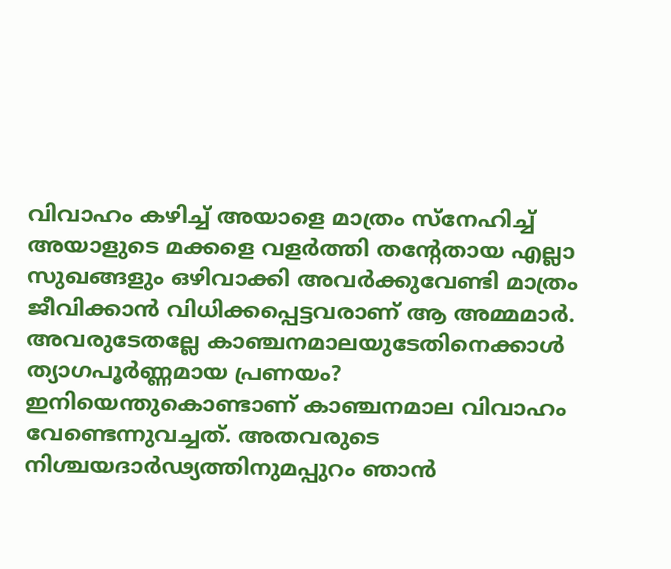വിവാഹം കഴിച്ച് അയാളെ മാത്രം സ്‌നേഹിച്ച് അയാളുടെ മക്കളെ വളര്‍ത്തി തന്റേതായ എല്ലാ സുഖങ്ങളും ഒഴിവാക്കി അവര്‍ക്കുവേണ്ടി മാത്രം ജീവിക്കാന്‍ വിധിക്കപ്പെട്ടവരാണ് ആ അമ്മമാര്‍. അവരുടേതല്ലേ കാഞ്ചനമാലയുടേതിനെക്കാള്‍ ത്യാഗപൂര്‍ണ്ണമായ പ്രണയം?
ഇനിയെന്തുകൊണ്ടാണ് കാഞ്ചനമാല വിവാഹം വേണ്ടെന്നുവച്ചത്. അതവരുടെ നിശ്ചയദാര്‍ഢ്യത്തിനുമപ്പുറം ഞാന്‍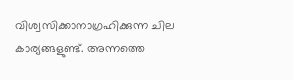വിശ്വസിക്കാനാഗ്രഹിക്കുന്ന ചില കാര്യങ്ങളുണ്ട്. അന്നത്തെ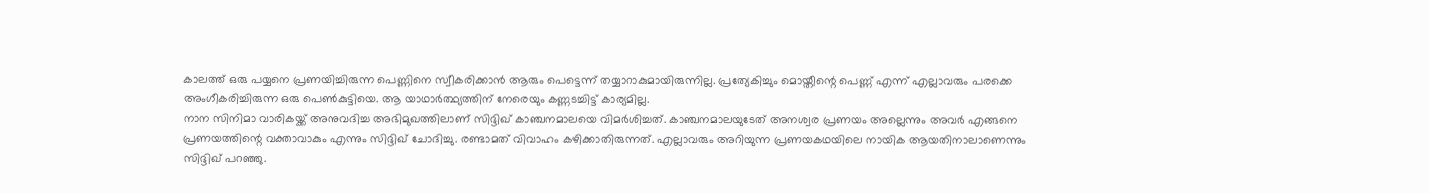കാലത്ത് ഒരു പയ്യനെ പ്രണയിച്ചിരുന്ന പെണ്ണിനെ സ്വീകരിക്കാന്‍ ആരും പെട്ടെന്ന് തയ്യാറാകുമായിരുന്നില്ല. പ്രത്യേകിച്ചും മൊയ്തീന്റെ പെണ്ണ് എന്ന് എല്ലാവരും പരക്കെ അംഗീകരിച്ചിരുന്ന ഒരു പെണ്‍കുട്ടിയെ. ആ യാഥാര്‍ത്ഥ്യത്തിന് നേരെയും കണ്ണടച്ചിട്ട് കാര്യമില്ല.
നാന സിനിമാ വാരികയ്ക്ക് അനുവദിച്ച അഭിമുഖത്തിലാണ് സിദ്ദിഖ് കാഞ്ചനമാലയെ വിമര്‍ശിച്ചത്. കാഞ്ചനമാലയുടേത് അനശ്വര പ്രണയം അല്ലെന്നും അവര്‍ എങ്ങനെ പ്രണയത്തിന്റെ വക്താവാകും എന്നും സിദ്ദിഖ് ചോദിച്ചു. രണ്ടാമത് വിവാഹം കഴിക്കാതിരുന്നത്. എല്ലാവരും അറിയുന്ന പ്രണയകഥയിലെ നായിക ആയതിനാലാണെന്നും സിദ്ദിഖ് പറഞ്ഞു.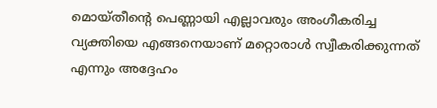മൊയ്തീന്റെ പെണ്ണായി എല്ലാവരും അംഗീകരിച്ച വ്യക്തിയെ എങ്ങനെയാണ് മറ്റൊരാള്‍ സ്വീകരിക്കുന്നത് എന്നും അദ്ദേഹം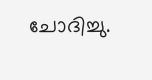ചോദിച്ചു.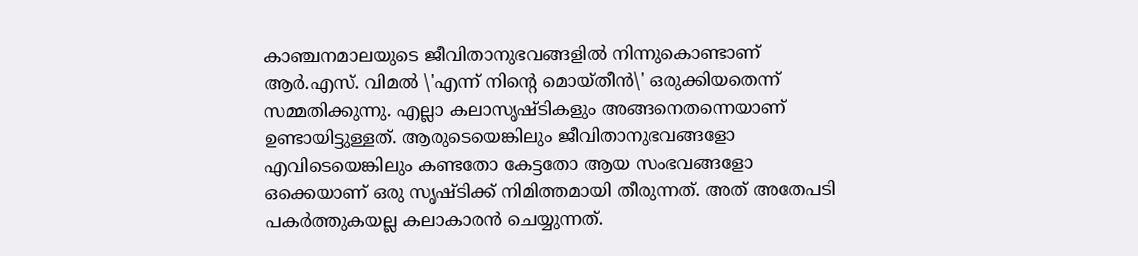കാഞ്ചനമാലയുടെ ജീവിതാനുഭവങ്ങളില്‍ നിന്നുകൊണ്ടാണ് ആര്‍.എസ്. വിമല്‍ \'എന്ന് നിന്റെ മൊയ്തീന്‍\' ഒരുക്കിയതെന്ന് സമ്മതിക്കുന്നു. എല്ലാ കലാസൃഷ്ടികളും അങ്ങനെതന്നെയാണ് ഉണ്ടായിട്ടുള്ളത്. ആരുടെയെങ്കിലും ജീവിതാനുഭവങ്ങളോ എവിടെയെങ്കിലും കണ്ടതോ കേട്ടതോ ആയ സംഭവങ്ങളോ ഒക്കെയാണ് ഒരു സൃഷ്ടിക്ക് നിമിത്തമായി തീരുന്നത്. അത് അതേപടി പകര്‍ത്തുകയല്ല കലാകാരന്‍ ചെയ്യുന്നത്.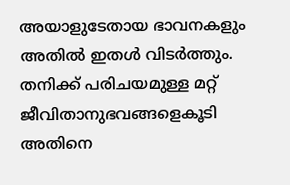അയാളുടേതായ ഭാവനകളും അതില്‍ ഇതള്‍ വിടര്‍ത്തും. തനിക്ക് പരിചയമുള്ള മറ്റ് ജീവിതാനുഭവങ്ങളെകൂടി അതിനെ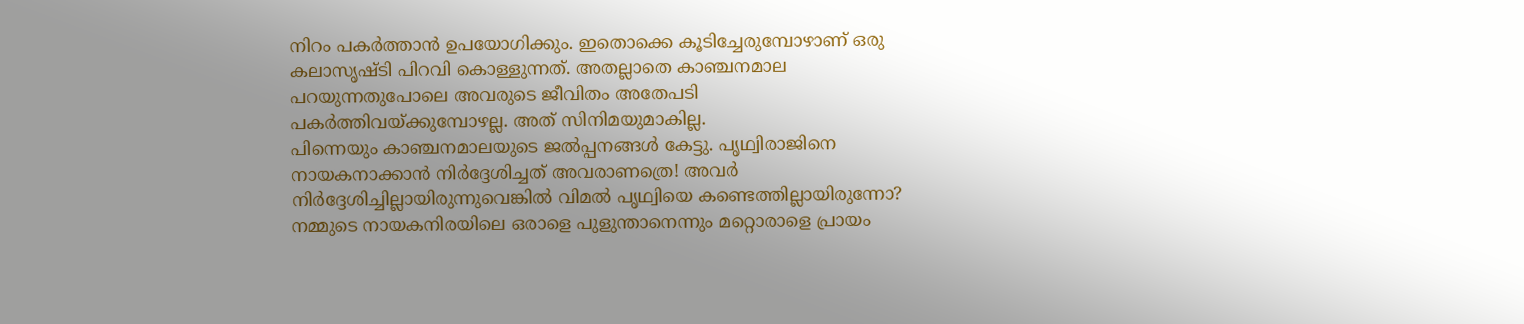നിറം പകര്‍ത്താന്‍ ഉപയോഗിക്കും. ഇതൊക്കെ കൂടിച്ചേരുമ്പോഴാണ് ഒരു കലാസൃഷ്ടി പിറവി കൊള്ളുന്നത്. അതല്ലാതെ കാഞ്ചനമാല പറയുന്നതുപോലെ അവരുടെ ജീവിതം അതേപടി പകര്‍ത്തിവയ്ക്കുമ്പോഴല്ല. അത് സിനിമയുമാകില്ല.
പിന്നെയും കാഞ്ചനമാലയുടെ ജല്‍പ്പനങ്ങള്‍ കേട്ടു. പൃഥ്വിരാജിനെ നായകനാക്കാന്‍ നിര്‍ദ്ദേശിച്ചത് അവരാണത്രെ! അവര്‍ നിര്‍ദ്ദേശിച്ചില്ലായിരുന്നുവെങ്കില്‍ വിമല്‍ പൃഥ്വിയെ കണ്ടെത്തില്ലായിരുന്നോ? നമ്മുടെ നായകനിരയിലെ ഒരാളെ പുളുന്താനെന്നും മറ്റൊരാളെ പ്രായം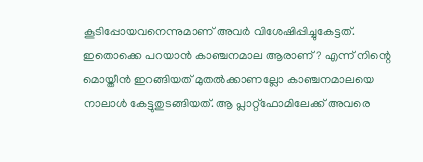കൂടിപ്പോയവനെന്നുമാണ് അവര്‍ വിശേഷിപ്പിച്ചുകേട്ടത്. ഇതൊക്കെ പറയാന്‍ കാഞ്ചനമാല ആരാണ്? എന്ന് നിന്റെ മൊയ്തീന്‍ ഇറങ്ങിയത് മുതല്‍ക്കാണല്ലോ കാഞ്ചനമാലയെ നാലാള്‍ കേട്ടുതുടങ്ങിയത്. ആ പ്ലാറ്റ്‌ഫോമിലേക്ക് അവരെ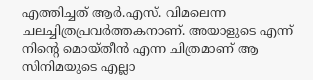എത്തിച്ചത് ആര്‍.എസ്. വിമലെന്ന ചലച്ചിത്രപ്രവര്‍ത്തകനാണ്. അയാളുടെ എന്ന് നിന്റെ മൊയ്തീന്‍ എന്ന ചിത്രമാണ് ആ സിനിമയുടെ എല്ലാ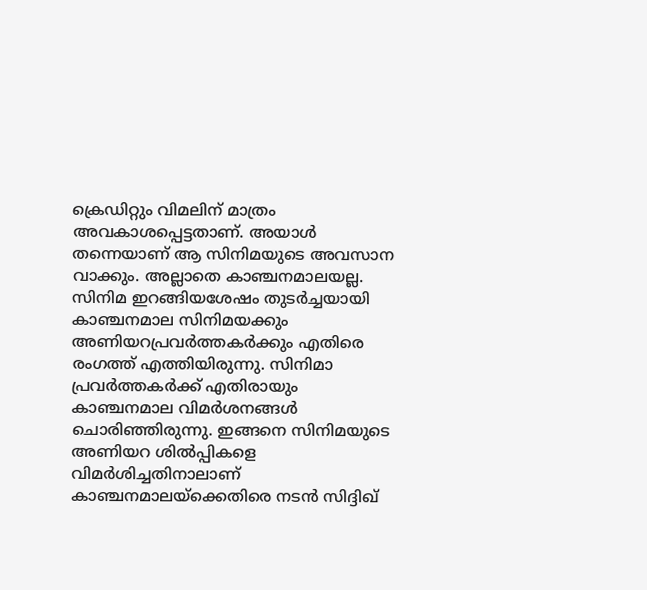ക്രെഡിറ്റും വിമലിന് മാത്രം അവകാശപ്പെട്ടതാണ്. അയാള്‍ തന്നെയാണ് ആ സിനിമയുടെ അവസാന വാക്കും. അല്ലാതെ കാഞ്ചനമാലയല്ല.
സിനിമ ഇറങ്ങിയശേഷം തുടര്‍ച്ചയായി കാഞ്ചനമാല സിനിമയക്കും അണിയറപ്രവര്‍ത്തകര്‍ക്കും എതിരെ രംഗത്ത് എത്തിയിരുന്നു. സിനിമാ പ്രവര്‍ത്തകര്‍ക്ക് എതിരായും കാഞ്ചനമാല വിമര്‍ശനങ്ങള്‍ ചൊരിഞ്ഞിരുന്നു. ഇങ്ങനെ സിനിമയുടെ അണിയറ ശില്‍പ്പികളെ വിമര്‍ശിച്ചതിനാലാണ് കാഞ്ചനമാലയ്‌ക്കെതിരെ നടന്‍ സിദ്ദിഖ്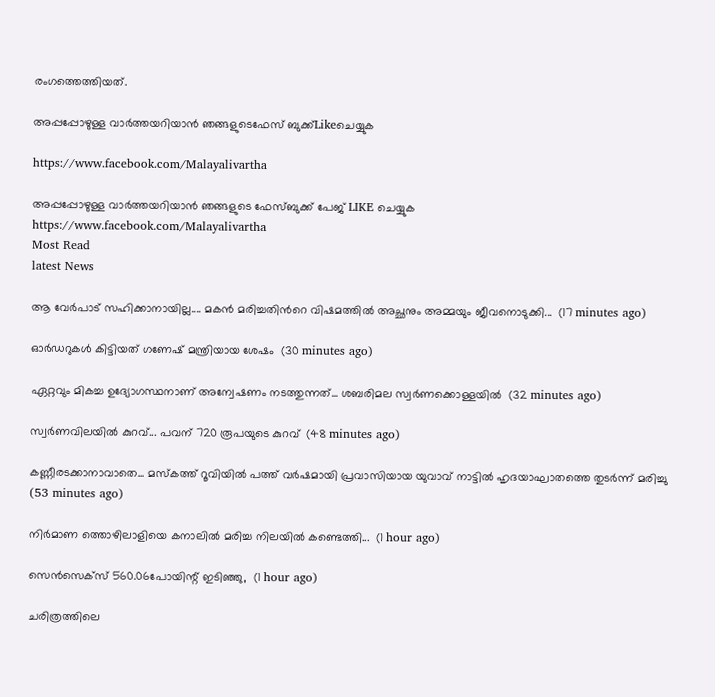രംഗത്തെത്തിയത്.

അപ്പപ്പോഴുള്ള വാര്‍ത്തയറിയാന്‍ ഞങ്ങളുടെഫേസ്‌ ബുക്ക്‌Likeചെയ്യുക

https://www.facebook.com/Malayalivartha

അപ്പപ്പോഴുള്ള വാര്‍ത്തയറിയാന്‍ ഞങ്ങളുടെ ഫേസ്‌ബുക്ക്‌ പേജ് LIKE ചെയ്യുക
https://www.facebook.com/Malayalivartha
Most Read
latest News

ആ വേർപാട് സഹിക്കാനായില്ല.... മകൻ മരിച്ചതിന്‍റെ വിഷമത്തിൽ അച്ഛനും അമ്മയും ജീവനൊടുക്കി...  (17 minutes ago)

ഓർഡറുകൾ കിട്ടിയത് ഗണേഷ് മന്ത്രിയായ ശേഷം  (30 minutes ago)

ഏറ്റവും മികച്ച ഉദ്യോഗസ്ഥനാണ് അന്വേഷണം നടത്തുന്നത്... ശബരിമല സ്വർണക്കൊള്ളയിൽ  (32 minutes ago)

സ്വർണവിലയിൽ കുറവ്... പവന് 720 രൂപയുടെ കുറവ്  (48 minutes ago)

കണ്ണീരടക്കാനാവാതെ... മസ്കത്ത് റൂവിയിൽ പത്ത് വർഷമായി പ്രവാസിയായ യുവാവ് നാട്ടിൽ ഹൃദയാഘാതത്തെ തുടർന്ന് മരിച്ചു  (53 minutes ago)

നിർമാണ ത്തൊഴിലാളിയെ കനാലിൽ മരിച്ച നിലയിൽ കണ്ടെത്തി...  (1 hour ago)

സെൻസെക്സ് 560.06പോയിന്റ് ഇടിഞ്ഞു,  (1 hour ago)

ചരിത്രത്തിലെ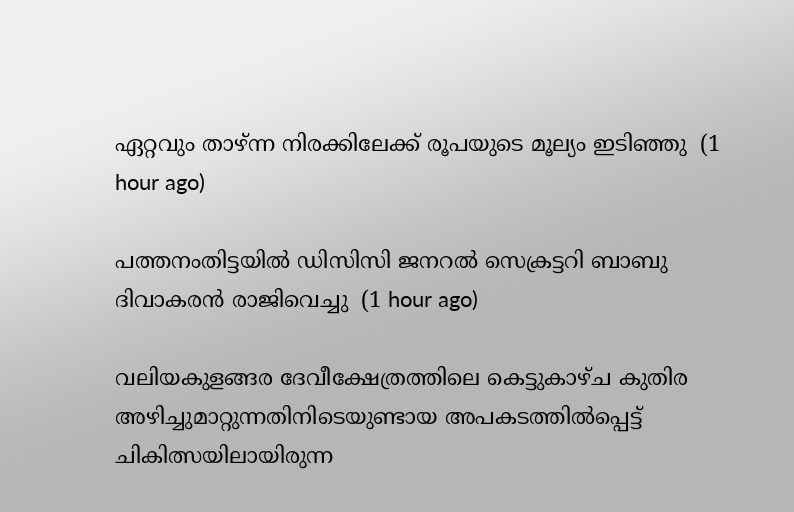ഏറ്റവും താഴ്ന്ന നിരക്കിലേക്ക് രൂപയുടെ മൂല്യം ഇടിഞ്ഞു  (1 hour ago)

പത്തനംതിട്ടയിൽ ഡിസിസി ജനറൽ സെക്രട്ടറി ബാബു ദിവാകരൻ രാജിവെച്ചു  (1 hour ago)

വലിയകുളങ്ങര ദേവീക്ഷേത്രത്തിലെ കെട്ടുകാഴ്ച കുതിര അഴിച്ചുമാറ്റുന്നതിനിടെയുണ്ടായ അപകടത്തിൽപ്പെട്ട് ചികിത്സയിലായിരുന്ന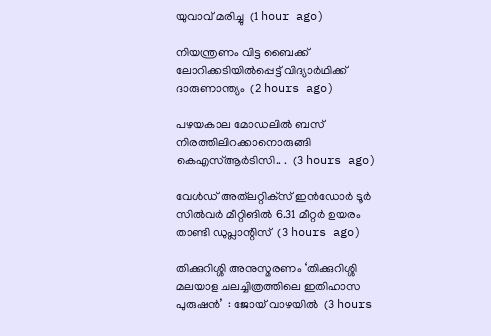യുവാവ് മരിച്ചു  (1 hour ago)

നിയന്ത്രണം വിട്ട ബൈക്ക് ലോറിക്കടിയിൽപ്പെട്ട് വിദ്യാർഥിക്ക് ദാരുണാന്ത്യം  (2 hours ago)

പഴയകാല മോഡലിൽ ബസ് നിരത്തിലിറക്കാനൊരുങ്ങി കെഎസ്ആർടിസി.. .  (3 hours ago)

വേള്‍ഡ് അത്‌ലറ്റിക്‌സ് ഇന്‍ഡോര്‍ ടൂര്‍ സില്‍വര്‍ മീറ്റിങില്‍ 6.31 മീറ്റര്‍ ഉയരം താണ്ടി ഡുപ്ലാന്റിസ്  (3 hours ago)

തിക്കുറിശ്ശി അനുസ്മരണം ‘തിക്കുറിശ്ശി മലയാള ചലച്ചിത്രത്തിലെ ഇതിഹാസ പുരുഷൻ’  : ജോയ് വാഴയിൽ  (3 hours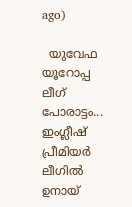ago)

  യുവേഫ യൂറോപ്പ ലീഗ് പോരാട്ടം... ഇംഗ്ലീഷ് പ്രീമിയര്‍ ലീഗില്‍ ഉനായ്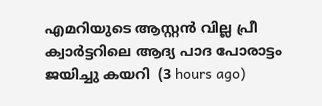എമറിയുടെ ആസ്റ്റന്‍ വില്ല പ്രീ ക്വാര്‍ട്ടറിലെ ആദ്യ പാദ പോരാട്ടം ജയിച്ചു കയറി  (3 hours ago)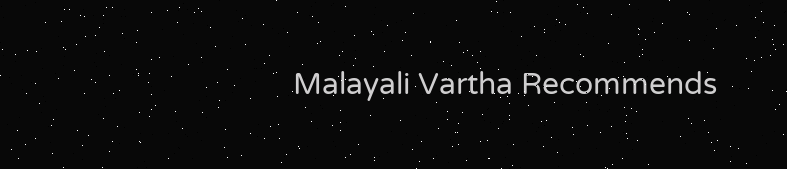Malayali Vartha Recommends